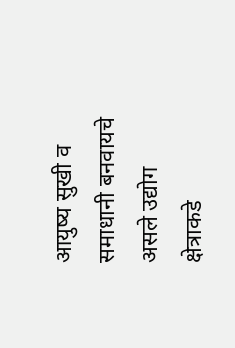आयुष्य सुखी व समाधानी बनवायचे असले उद्योग क्षेत्राकडे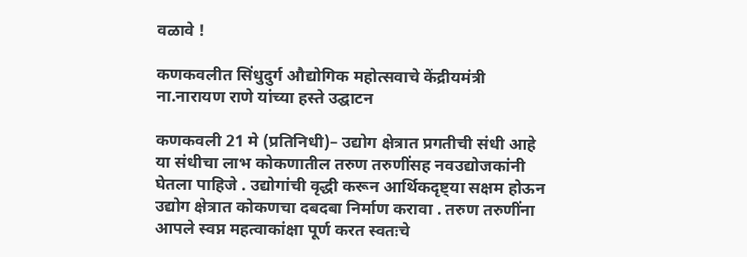वळावे !

कणकवलीत सिंधुदुर्ग औद्योगिक महोत्सवाचे केंद्रीयमंत्री ना.नारायण राणे यांच्या हस्ते उद्घाटन

कणकवली 21 मे (प्रतिनिधी)– उद्योग क्षेत्रात प्रगतीची संधी आहे या संधीचा लाभ कोकणातील तरुण तरुणींसह नवउद्योजकांनी घेतला पाहिजे . उद्योगांची वृद्धी करून आर्थिकदृष्ट्या सक्षम होऊन उद्योग क्षेत्रात कोकणचा दबदबा निर्माण करावा . तरुण तरुणींना आपले स्वप्न महत्वाकांक्षा पूर्ण करत स्वतःचे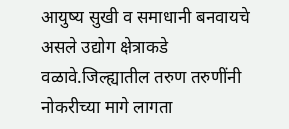आयुष्य सुखी व समाधानी बनवायचे असले उद्योग क्षेत्राकडे वळावे.जिल्ह्यातील तरुण तरुणींनी नोकरीच्या मागे लागता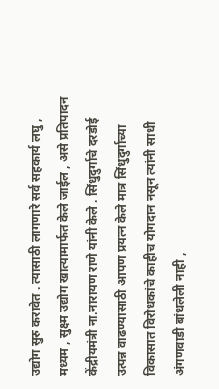उद्योग सुरु करावेत . त्यासाठी लागणारे सर्व सहकार्य लघु , मध्यम , सुक्ष्म उद्योग खात्यामार्फत केले जाईल , असे प्रतिपादन केंद्रीयमंत्री ना.नारायण राणे यांनी केले . सिंधुदुर्गाचे दरडोई उत्पन्न वाढण्यासाठी आपण प्रयत्न केले मात्र सिंधुदुर्गाच्या विकासात विरोधकांचे काहीच योगदान नसून त्यांनी साधी अंगणवाडी बांधलेली नाही ,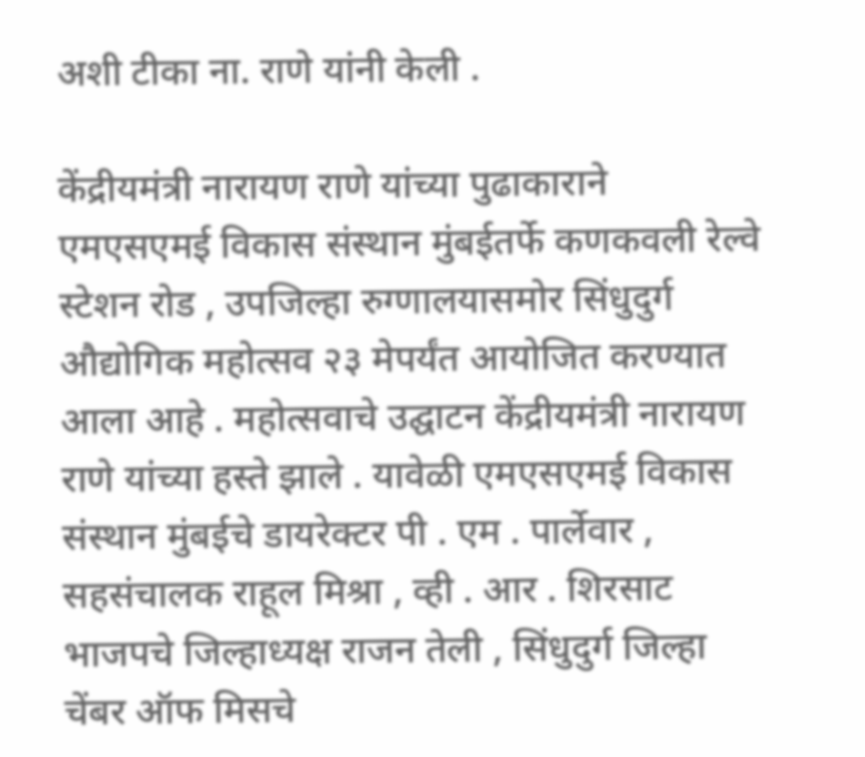अशी टीका ना. राणे यांनी केली .

केंद्रीयमंत्री नारायण राणे यांच्या पुढाकाराने एमएसएमई विकास संस्थान मुंबईतर्फे कणकवली रेल्वे स्टेशन रोड , उपजिल्हा रुग्णालयासमोर सिंधुदुर्ग औद्योगिक महोत्सव २३ मेपर्यंत आयोजित करण्यात आला आहे . महोत्सवाचे उद्घाटन केंद्रीयमंत्री नारायण राणे यांच्या हस्ते झाले . यावेळी एमएसएमई विकास संस्थान मुंबईचे डायरेक्टर पी . एम . पार्लेवार , सहसंचालक राहूल मिश्रा , व्ही . आर . शिरसाट भाजपचे जिल्हाध्यक्ष राजन तेली , सिंधुदुर्ग जिल्हा चेंबर ऑफ मिसचे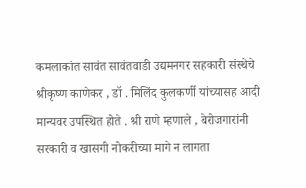कमलाकांत सावंत सावंतवाडी उद्यमनगर सहकारी संस्थेचे श्रीकृष्ण काणेकर , डॉ . मिलिंद कुलकर्णी यांच्यासह आदी मान्यवर उपस्थित होते . श्री राणे म्हणाले , बेरोजगारांनी सरकारी व खासगी नोकरीच्या मागे न लागता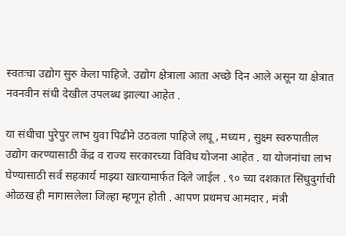स्वतःचा उद्योग सुरु केला पाहिजे. उद्योग क्षेत्राला आता अच्छे दिन आले असून या क्षेत्रात नवनवीन संधी देखील उपलब्ध झाल्या आहेत .

या संधीचा पुरेपुर लाभ युवा पिढीने उठवला पाहिजे लघू , मध्यम , सुक्ष्म स्वरुपातील उद्योग करण्यासाठी केंद्र व राज्य सरकारच्या विविध योजना आहेत . या योजनांचा लाभ घेण्यासाठी सर्व सहकार्य माझ्या खात्यामार्फत दिले जाईल . ९० च्या दशकात सिंधुदुर्गाची ओळख ही मागासलेला जिल्हा म्हणून होती . आपण प्रथमच आमदार , मंत्री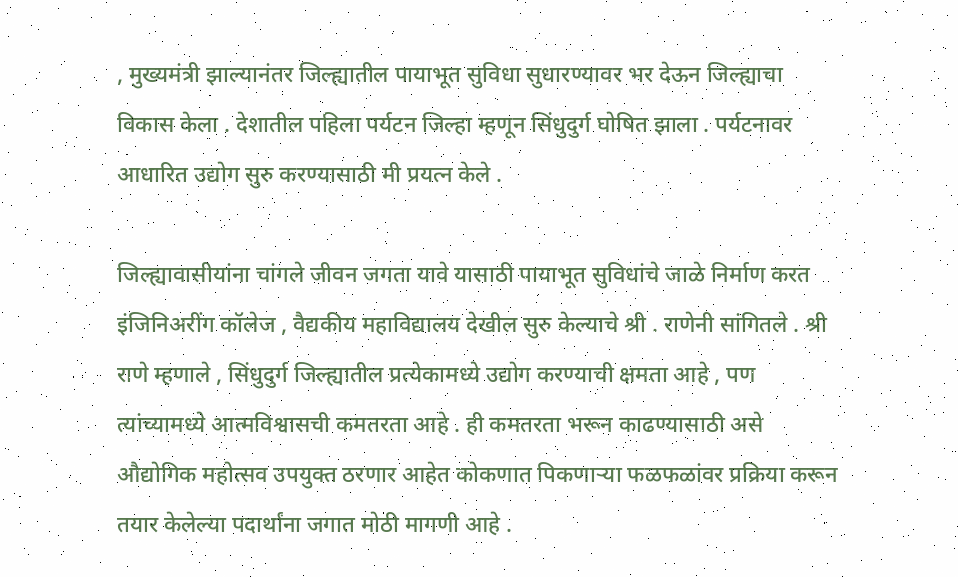, मुख्यमंत्री झाल्यानंतर जिल्ह्यातील पायाभूत सुविधा सुधारण्यावर भर देऊन जिल्ह्याचा विकास केला . देशातील पहिला पर्यटन जिल्हा म्हणून सिंधुदुर्ग घोषित झाला . पर्यटनावर आधारित उद्योग सुरु करण्यासाठी मी प्रयत्न केले .

जिल्ह्यावासीयांना चांगले जीवन जगता यावे यासाठी पायाभूत सुविधांचे जाळे निर्माण करत इंजिनिअरींग कॉलेज , वैद्यकीय महाविद्यालय देखील सुरु केल्याचे श्री . राणेनी सांगितले . श्री राणे म्हणाले , सिंधुदुर्ग जिल्ह्यातील प्रत्येकामध्ये उद्योग करण्याची क्षमता आहे , पण त्यांच्यामध्ये आत्मविश्वासची कमतरता आहे . ही कमतरता भरून काढण्यासाठी असे औद्योगिक महोत्सव उपयुक्त ठरणार आहेत कोकणात पिकणाऱ्या फळफळांवर प्रक्रिया करून तयार केलेल्या पदार्थांना जगात मोठी मागणी आहे .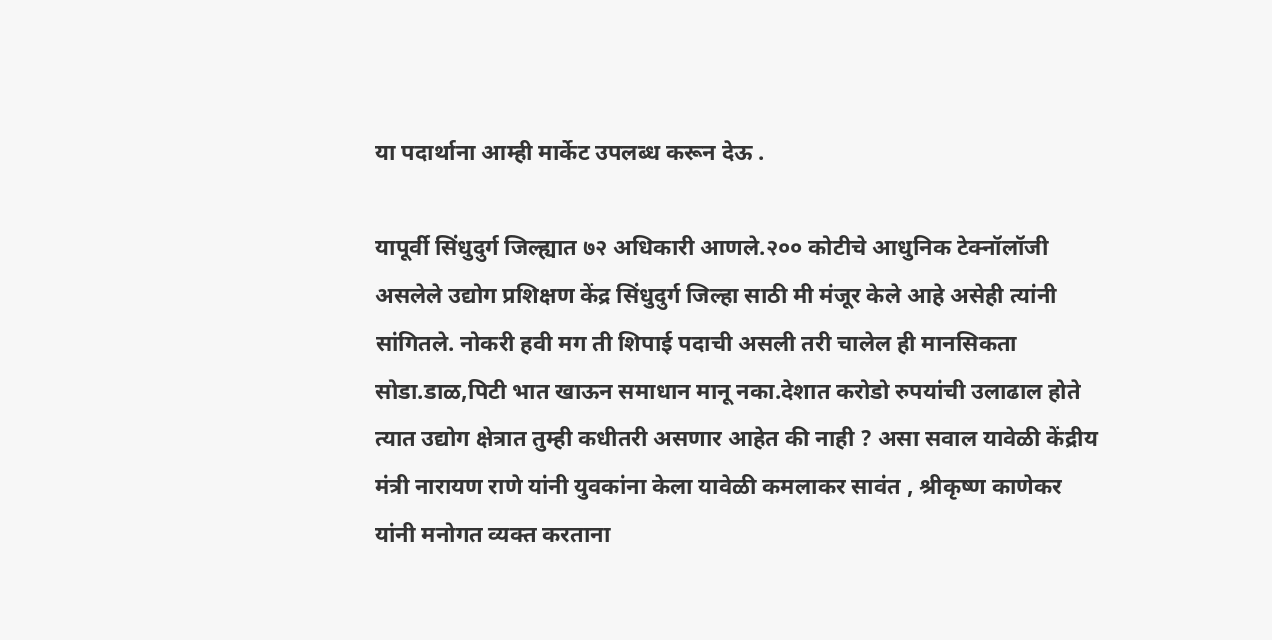या पदार्थाना आम्ही मार्केट उपलब्ध करून देऊ .

यापूर्वी सिंधुदुर्ग जिल्ह्यात ७२ अधिकारी आणले.२०० कोटीचे आधुनिक टेक्नॉलॉजी असलेले उद्योग प्रशिक्षण केंद्र सिंधुदुर्ग जिल्हा साठी मी मंजूर केले आहे असेही त्यांनी सांगितले. नोकरी हवी मग ती शिपाई पदाची असली तरी चालेल ही मानसिकता सोडा.डाळ,पिटी भात खाऊन समाधान मानू नका.देशात करोडो रुपयांची उलाढाल होते त्यात उद्योग क्षेत्रात तुम्ही कधीतरी असणार आहेत की नाही ? असा सवाल यावेळी केंद्रीय मंत्री नारायण राणे यांनी युवकांना केला यावेळी कमलाकर सावंत , श्रीकृष्ण काणेकर यांनी मनोगत व्यक्त करताना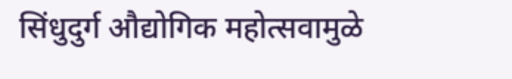सिंधुदुर्ग औद्योगिक महोत्सवामुळे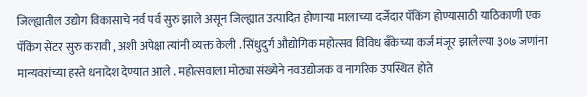जिल्ह्यातील उद्योग विकासाचे नर्व पर्व सुरु झाले असून जिल्ह्यात उत्पादित होणाऱ्या मालाच्या दर्जेदार पॅकिंग होण्यासाठी याठिकाणी एक पॅकिंग सेंटर सुरु करावी , अशी अपेक्षा त्यांनी व्यक्त केली . सिंधुदुर्ग औद्योगिक महोत्सव विविध बँकेच्या कर्ज मंजूर झालेल्या ३०७ जणांना मान्यवरांच्या हस्ते धनादेश देण्यात आले . महोत्सवाला मोठ्या संख्येने नवउद्योजक व नागरिक उपस्थित होते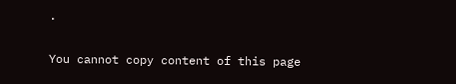.

You cannot copy content of this page